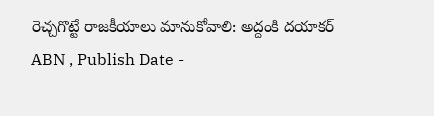రెచ్చగొట్టే రాజకీయాలు మానుకోవాలి: అద్దంకి దయాకర్
ABN , Publish Date -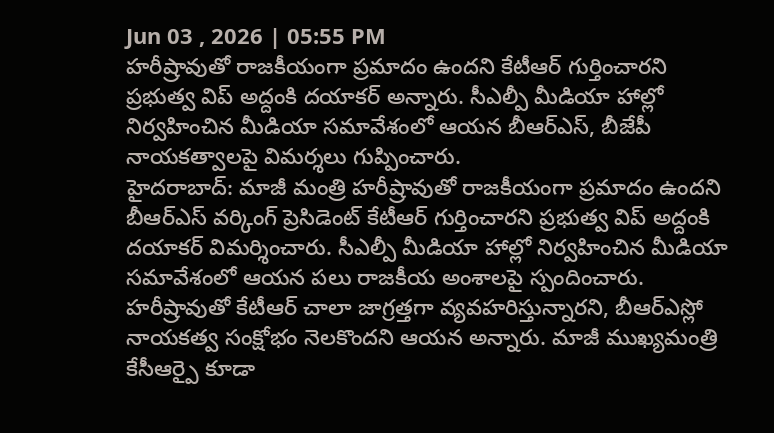Jun 03 , 2026 | 05:55 PM
హరీష్రావుతో రాజకీయంగా ప్రమాదం ఉందని కేటీఆర్ గుర్తించారని ప్రభుత్వ విప్ అద్దంకి దయాకర్ అన్నారు. సీఎల్పీ మీడియా హాల్లో నిర్వహించిన మీడియా సమావేశంలో ఆయన బీఆర్ఎస్, బీజేపీ నాయకత్వాలపై విమర్శలు గుప్పించారు.
హైదరాబాద్: మాజీ మంత్రి హరీష్రావుతో రాజకీయంగా ప్రమాదం ఉందని బీఆర్ఎస్ వర్కింగ్ ప్రెసిడెంట్ కేటీఆర్ గుర్తించారని ప్రభుత్వ విప్ అద్దంకి దయాకర్ విమర్శించారు. సీఎల్పీ మీడియా హాల్లో నిర్వహించిన మీడియా సమావేశంలో ఆయన పలు రాజకీయ అంశాలపై స్పందించారు.
హరీష్రావుతో కేటీఆర్ చాలా జాగ్రత్తగా వ్యవహరిస్తున్నారని, బీఆర్ఎస్లో నాయకత్వ సంక్షోభం నెలకొందని ఆయన అన్నారు. మాజీ ముఖ్యమంత్రి కేసీఆర్పై కూడా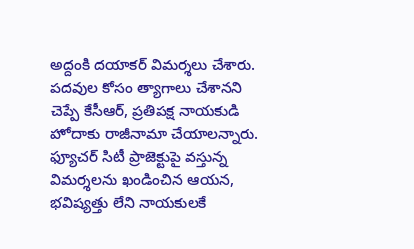అద్దంకి దయాకర్ విమర్శలు చేశారు. పదవుల కోసం త్యాగాలు చేశానని చెప్పే కేసీఆర్, ప్రతిపక్ష నాయకుడి హోదాకు రాజీనామా చేయాలన్నారు.
ఫ్యూచర్ సిటీ ప్రాజెక్టుపై వస్తున్న విమర్శలను ఖండించిన ఆయన, భవిష్యత్తు లేని నాయకులకే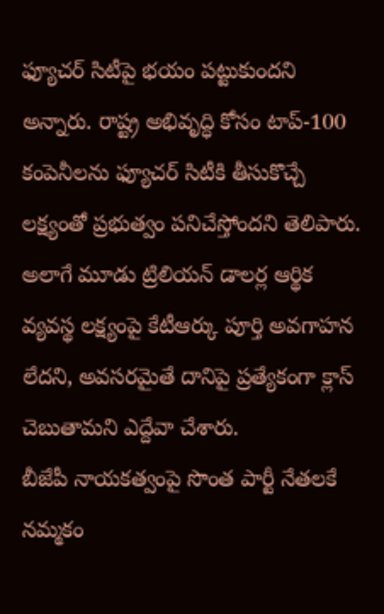ఫ్యూచర్ సిటీపై భయం పట్టుకుందని అన్నారు. రాష్ట్ర అభివృద్ధి కోసం టాప్-100 కంపెనీలను ఫ్యూచర్ సిటీకి తీసుకొచ్చే లక్ష్యంతో ప్రభుత్వం పనిచేస్తోందని తెలిపారు. అలాగే మూడు ట్రిలియన్ డాలర్ల ఆర్థిక వ్యవస్థ లక్ష్యంపై కేటీఆర్కు పూర్తి అవగాహన లేదని, అవసరమైతే దానిపై ప్రత్యేకంగా క్లాస్ చెబుతామని ఎద్దేవా చేశారు.
బీజేపీ నాయకత్వంపై సొంత పార్టీ నేతలకే నమ్మకం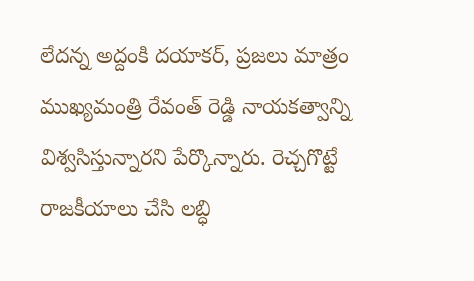లేదన్న అద్దంకి దయాకర్, ప్రజలు మాత్రం ముఖ్యమంత్రి రేవంత్ రెడ్డి నాయకత్వాన్ని విశ్వసిస్తున్నారని పేర్కొన్నారు. రెచ్చగొట్టే రాజకీయాలు చేసి లబ్ధి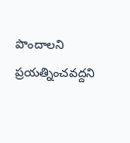పొందాలని ప్రయత్నించవద్దని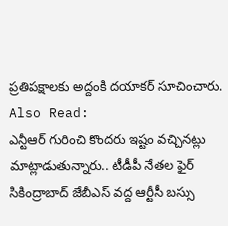ప్రతిపక్షాలకు అద్దంకి దయాకర్ సూచించారు.
Also Read:
ఎన్టీఆర్ గురించి కొందరు ఇష్టం వచ్చినట్లు మాట్లాడుతున్నారు.. టీడీపీ నేతల ఫైర్
సికింద్రాబాద్ జేబీఎస్ వద్ద ఆర్టీసీ బస్సు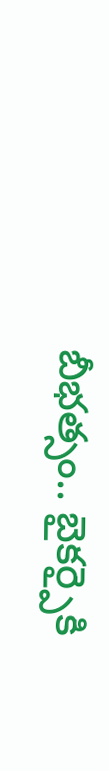బీభత్సం.. బైకర్పైకి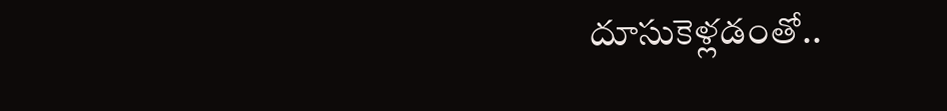దూసుకెళ్లడంతో..